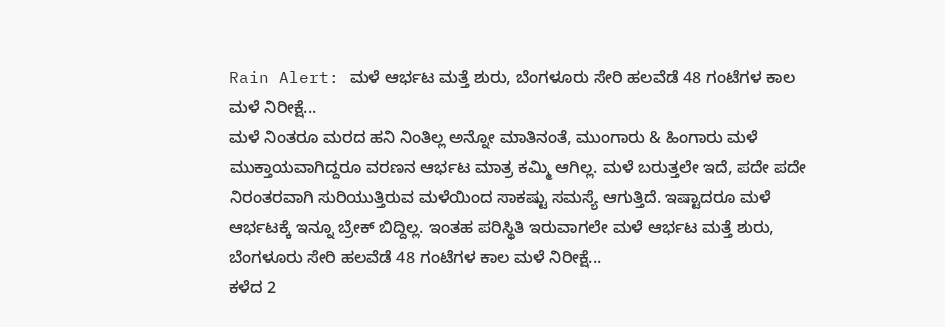Rain Alert: ಮಳೆ ಆರ್ಭಟ ಮತ್ತೆ ಶುರು, ಬೆಂಗಳೂರು ಸೇರಿ ಹಲವೆಡೆ 48 ಗಂಟೆಗಳ ಕಾಲ ಮಳೆ ನಿರೀಕ್ಷೆ...
ಮಳೆ ನಿಂತರೂ ಮರದ ಹನಿ ನಿಂತಿಲ್ಲ ಅನ್ನೋ ಮಾತಿನಂತೆ, ಮುಂಗಾರು & ಹಿಂಗಾರು ಮಳೆ ಮುಕ್ತಾಯವಾಗಿದ್ದರೂ ವರಣನ ಆರ್ಭಟ ಮಾತ್ರ ಕಮ್ಮಿ ಆಗಿಲ್ಲ. ಮಳೆ ಬರುತ್ತಲೇ ಇದೆ, ಪದೇ ಪದೇ ನಿರಂತರವಾಗಿ ಸುರಿಯುತ್ತಿರುವ ಮಳೆಯಿಂದ ಸಾಕಷ್ಟು ಸಮಸ್ಯೆ ಆಗುತ್ತಿದೆ. ಇಷ್ಟಾದರೂ ಮಳೆ ಆರ್ಭಟಕ್ಕೆ ಇನ್ನೂ ಬ್ರೇಕ್ ಬಿದ್ದಿಲ್ಲ. ಇಂತಹ ಪರಿಸ್ಥಿತಿ ಇರುವಾಗಲೇ ಮಳೆ ಆರ್ಭಟ ಮತ್ತೆ ಶುರು, ಬೆಂಗಳೂರು ಸೇರಿ ಹಲವೆಡೆ 48 ಗಂಟೆಗಳ ಕಾಲ ಮಳೆ ನಿರೀಕ್ಷೆ...
ಕಳೆದ 2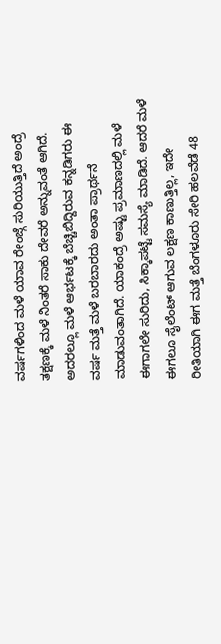ವರ್ಷಗಳಿಂದ ಮಳೆ ಯಾವ ರೇಂಜ್ಗೆ ಸುರಿಯುತ್ತಿದೆ ಅಂದ್ರೆ ತಕ್ಷಣಕ್ಕೆ ಮಳೆ ನಿಂತರೆ ಸಾಕು ದೇವರೆ ಅನ್ನುವಂತೆ ಆಗಿದೆ. ಅದರಲ್ಲೂ ಮಳೆ ಆರ್ಭಟಕ್ಕೆ ಬೆಚ್ಚಿಬಿದ್ದಿರುವ ಕನ್ನಡಿಗರು ಈ ವರ್ಷ ಮತ್ತೆ ಮಳೆ ಬರಬಾರದು ಅಂತಾ ಪ್ರಾರ್ಥನೆ ಮಾಡುವಂತಾಗಿದೆ. ಯಾಕಂದ್ರೆ ಅಷ್ಟು ಪ್ರಮಾಣದಲ್ಲಿ ಮಳೆ ಈಗಾಗಲೇ ಸುರಿದು, ಸಿಕ್ಕಾಪಟ್ಟೆ ಸಮಸ್ಯೆ ಮಾಡಿದೆ. ಆದರೆ ಮಳೆ ಈಗಲೂ ಸೈಲೆಂಟ್ ಆಗುವ ಲಕ್ಷಣ ಕಾಣುತ್ತಿಲ್ಲ, ಇದೇ ರೀತಿಯಾಗಿ ಈಗ ಮತ್ತೆ ಬೆಂಗಳೂರು ಸೇರಿ ಹಲವೆಡೆ 48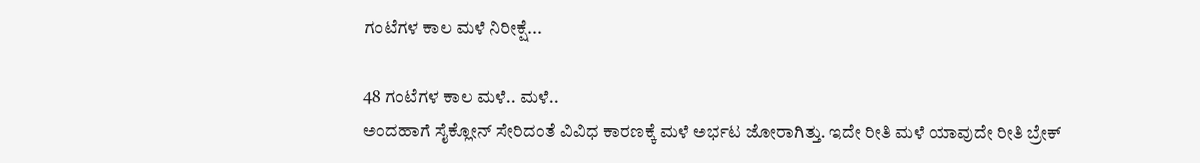ಗಂಟೆಗಳ ಕಾಲ ಮಳೆ ನಿರೀಕ್ಷೆ...

48 ಗಂಟೆಗಳ ಕಾಲ ಮಳೆ.. ಮಳೆ..
ಅಂದಹಾಗೆ ಸೈಕ್ಲೋನ್ ಸೇರಿದಂತೆ ವಿವಿಧ ಕಾರಣಕ್ಕೆ ಮಳೆ ಅರ್ಭಟ ಜೋರಾಗಿತ್ತು. ಇದೇ ರೀತಿ ಮಳೆ ಯಾವುದೇ ರೀತಿ ಬ್ರೇಕ್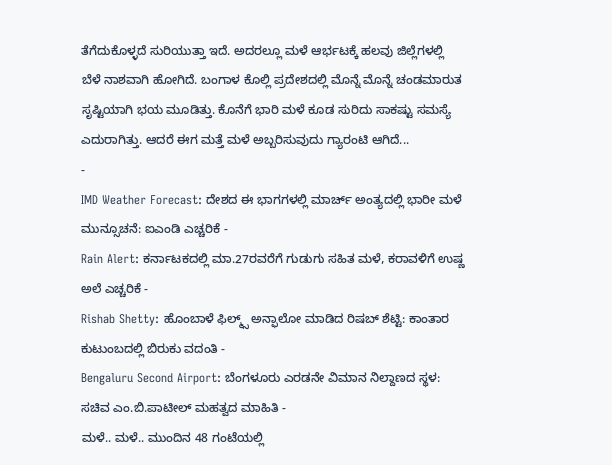ತೆಗೆದುಕೊಳ್ಳದೆ ಸುರಿಯುತ್ತಾ ಇದೆ. ಅದರಲ್ಲೂ ಮಳೆ ಆರ್ಭಟಕ್ಕೆ ಹಲವು ಜಿಲ್ಲೆಗಳಲ್ಲಿ ಬೆಳೆ ನಾಶವಾಗಿ ಹೋಗಿದೆ. ಬಂಗಾಳ ಕೊಲ್ಲಿ ಪ್ರದೇಶದಲ್ಲಿ ಮೊನ್ನೆ ಮೊನ್ನೆ ಚಂಡಮಾರುತ ಸೃಷ್ಟಿಯಾಗಿ ಭಯ ಮೂಡಿತ್ತು. ಕೊನೆಗೆ ಭಾರಿ ಮಳೆ ಕೂಡ ಸುರಿದು ಸಾಕಷ್ಟು ಸಮಸ್ಯೆ ಎದುರಾಗಿತ್ತು. ಆದರೆ ಈಗ ಮತ್ತೆ ಮಳೆ ಅಬ್ಬರಿಸುವುದು ಗ್ಯಾರಂಟಿ ಆಗಿದೆ...
-
IMD Weather Forecast: ದೇಶದ ಈ ಭಾಗಗಳಲ್ಲಿ ಮಾರ್ಚ್ ಅಂತ್ಯದಲ್ಲಿ ಭಾರೀ ಮಳೆ ಮುನ್ಸೂಚನೆ: ಐಎಂಡಿ ಎಚ್ಚರಿಕೆ -
Rain Alert: ಕರ್ನಾಟಕದಲ್ಲಿ ಮಾ.27ರವರೆಗೆ ಗುಡುಗು ಸಹಿತ ಮಳೆ, ಕರಾವಳಿಗೆ ಉಷ್ಣ ಅಲೆ ಎಚ್ಚರಿಕೆ -
Rishab Shetty: ಹೊಂಬಾಳೆ ಫಿಲ್ಮ್ಸ್ ಅನ್ಫಾಲೋ ಮಾಡಿದ ರಿಷಬ್ ಶೆಟ್ಟಿ: ಕಾಂತಾರ ಕುಟುಂಬದಲ್ಲಿ ಬಿರುಕು ವದಂತಿ -
Bengaluru Second Airport: ಬೆಂಗಳೂರು ಎರಡನೇ ವಿಮಾನ ನಿಲ್ದಾಣದ ಸ್ಥಳ: ಸಚಿವ ಎಂ.ಬಿ.ಪಾಟೀಲ್ ಮಹತ್ವದ ಮಾಹಿತಿ -
ಮಳೆ.. ಮಳೆ.. ಮುಂದಿನ 48 ಗಂಟೆಯಲ್ಲಿ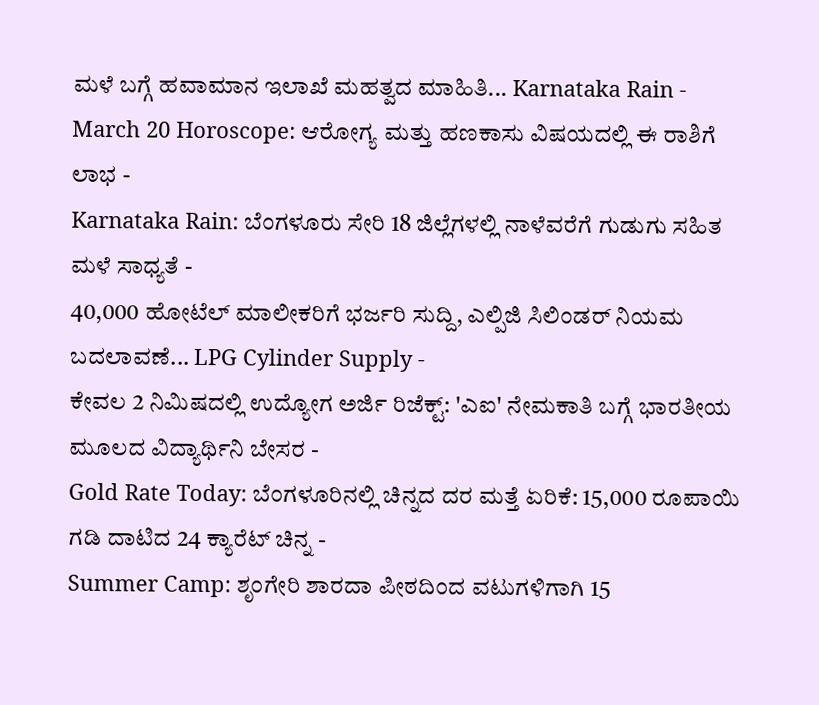ಮಳೆ ಬಗ್ಗೆ ಹವಾಮಾನ ಇಲಾಖೆ ಮಹತ್ವದ ಮಾಹಿತಿ... Karnataka Rain -
March 20 Horoscope: ಆರೋಗ್ಯ ಮತ್ತು ಹಣಕಾಸು ವಿಷಯದಲ್ಲಿ ಈ ರಾಶಿಗೆ ಲಾಭ -
Karnataka Rain: ಬೆಂಗಳೂರು ಸೇರಿ 18 ಜಿಲ್ಲೆಗಳಲ್ಲಿ ನಾಳೆವರೆಗೆ ಗುಡುಗು ಸಹಿತ ಮಳೆ ಸಾಧ್ಯತೆ -
40,000 ಹೋಟೆಲ್ ಮಾಲೀಕರಿಗೆ ಭರ್ಜರಿ ಸುದ್ದಿ, ಎಲ್ಪಿಜಿ ಸಿಲಿಂಡರ್ ನಿಯಮ ಬದಲಾವಣೆ... LPG Cylinder Supply -
ಕೇವಲ 2 ನಿಮಿಷದಲ್ಲಿ ಉದ್ಯೋಗ ಅರ್ಜಿ ರಿಜೆಕ್ಟ್: 'ಎಐ' ನೇಮಕಾತಿ ಬಗ್ಗೆ ಭಾರತೀಯ ಮೂಲದ ವಿದ್ಯಾರ್ಥಿನಿ ಬೇಸರ -
Gold Rate Today: ಬೆಂಗಳೂರಿನಲ್ಲಿ ಚಿನ್ನದ ದರ ಮತ್ತೆ ಏರಿಕೆ: 15,000 ರೂಪಾಯಿ ಗಡಿ ದಾಟಿದ 24 ಕ್ಯಾರೆಟ್ ಚಿನ್ನ -
Summer Camp: ಶೃಂಗೇರಿ ಶಾರದಾ ಪೀಠದಿಂದ ವಟುಗಳಿಗಾಗಿ 15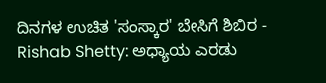ದಿನಗಳ ಉಚಿತ 'ಸಂಸ್ಕಾರ' ಬೇಸಿಗೆ ಶಿಬಿರ -
Rishab Shetty: ಅಧ್ಯಾಯ ಎರಡು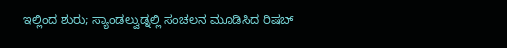ಇಲ್ಲಿಂದ ಶುರು; ಸ್ಯಾಂಡಲ್ವುಡ್ನಲ್ಲಿ ಸಂಚಲನ ಮೂಡಿಸಿದ ರಿಷಬ್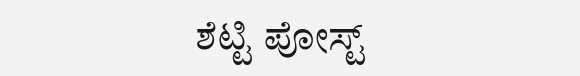ಶೆಟ್ಟಿ ಪೋಸ್ಟ್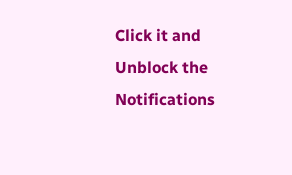Click it and Unblock the Notifications